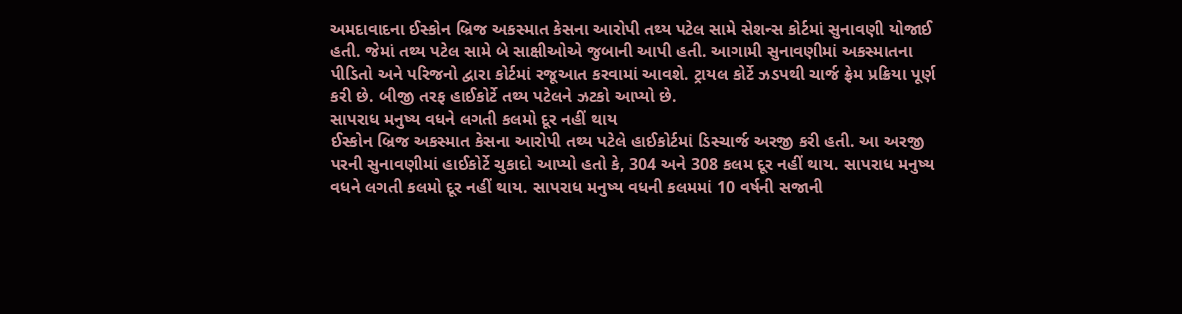અમદાવાદના ઈસ્કોન બ્રિજ અકસ્માત કેસના આરોપી તથ્ય પટેલ સામે સેશન્સ કોર્ટમાં સુનાવણી યોજાઈ હતી. જેમાં તથ્ય પટેલ સામે બે સાક્ષીઓએ જુબાની આપી હતી. આગામી સુનાવણીમાં અકસ્માતના પીડિતો અને પરિજનો દ્વારા કોર્ટમાં રજૂઆત કરવામાં આવશે. ટ્રાયલ કોર્ટે ઝડપથી ચાર્જ ફ્રેમ પ્રક્રિયા પૂર્ણ કરી છે. બીજી તરફ હાઈકોર્ટે તથ્ય પટેલને ઝટકો આપ્યો છે.
સાપરાધ મનુષ્ય વધને લગતી કલમો દૂર નહીં થાય
ઈસ્કોન બ્રિજ અકસ્માત કેસના આરોપી તથ્ય પટેલે હાઈકોર્ટમાં ડિસ્ચાર્જ અરજી કરી હતી. આ અરજી પરની સુનાવણીમાં હાઈકોર્ટે ચુકાદો આપ્યો હતો કે, 304 અને 308 કલમ દૂર નહીં થાય. સાપરાધ મનુષ્ય વધને લગતી કલમો દૂર નહીં થાય. સાપરાધ મનુષ્ય વધની કલમમાં 10 વર્ષની સજાની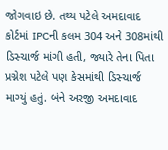જોગવાઇ છે. તથ્ય પટેલે અમદાવાદ કોર્ટમાં IPCની કલમ 304 અને 308માંથી ડિસ્ચાર્જ માંગી હતી, જ્યારે તેના પિતા પ્રગ્નેશ પટેલે પણ કેસમાંથી ડિસ્ચાર્જ માગ્યું હતું. બંને અરજી અમદાવાદ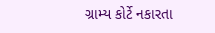ગ્રામ્ય કોર્ટે નકારતા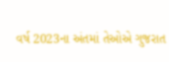વર્ષ 2023ના અંતમાં તેઓએ ગુજરાત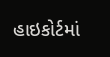હાઇકોર્ટમાં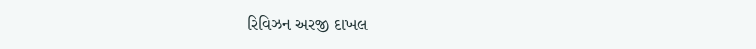રિવિઝન અરજી દાખલ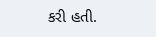કરી હતી.